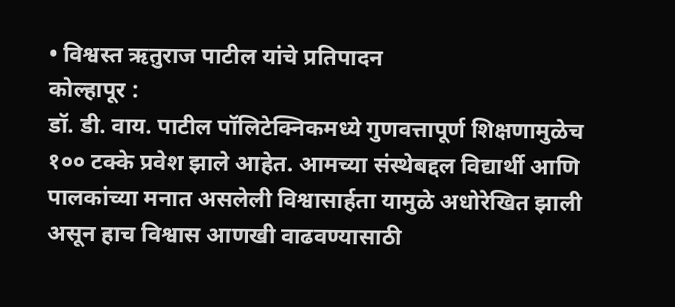• विश्वस्त ऋतुराज पाटील यांचे प्रतिपादन
कोल्हापूर :
डॉ. डी. वाय. पाटील पॉलिटेक्निकमध्ये गुणवत्तापूर्ण शिक्षणामुळेच १०० टक्के प्रवेश झाले आहेत. आमच्या संस्थेबद्दल विद्यार्थी आणि पालकांच्या मनात असलेली विश्वासार्हता यामुळे अधोरेखित झाली असून हाच विश्वास आणखी वाढवण्यासाठी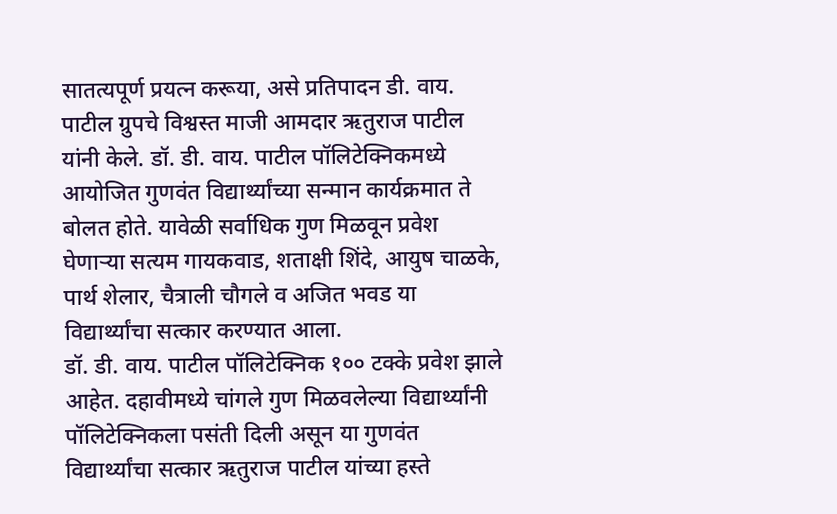सातत्यपूर्ण प्रयत्न करूया, असे प्रतिपादन डी. वाय. पाटील ग्रुपचे विश्वस्त माजी आमदार ऋतुराज पाटील यांनी केले. डॉ. डी. वाय. पाटील पॉलिटेक्निकमध्ये आयोजित गुणवंत विद्यार्थ्यांच्या सन्मान कार्यक्रमात ते बोलत होते. यावेळी सर्वाधिक गुण मिळवून प्रवेश घेणाऱ्या सत्यम गायकवाड, शताक्षी शिंदे, आयुष चाळके, पार्थ शेलार, चैत्राली चौगले व अजित भवड या विद्यार्थ्यांचा सत्कार करण्यात आला.
डॉ. डी. वाय. पाटील पॉलिटेक्निक १०० टक्के प्रवेश झाले आहेत. दहावीमध्ये चांगले गुण मिळवलेल्या विद्यार्थ्यांनी पॉलिटेक्निकला पसंती दिली असून या गुणवंत विद्यार्थ्यांचा सत्कार ऋतुराज पाटील यांच्या हस्ते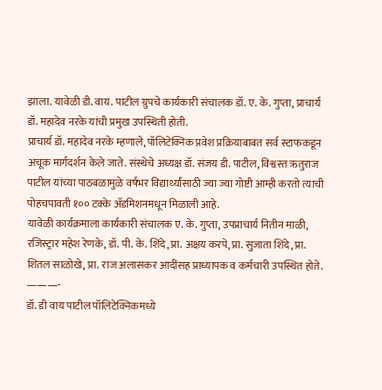झाला. यावेळी डी. वाय. पाटील ग्रुपचे कार्यकारी संचालक डॉ. ए. के. गुप्ता, प्राचार्य डॉ. महादेव नरके यांची प्रमुख उपस्थिती होती.
प्राचार्य डॉ. महादेव नरके म्हणाले, पॉलिटेक्निक प्रवेश प्रक्रियाबाबत सर्व स्टाफकडून अचूक मार्गदर्शन केले जाते. संस्थेचे अध्यक्ष डॉ. संजय डी. पाटील, विश्वस्त ऋतुराज पाटील यांच्या पाठबळामुळे वर्षभर विद्यार्थ्यांसाठी ज्या ज्या गोष्टी आम्ही करतो त्याची पोहचपावती १०० टक्के ॲडमिशनमधून मिळाली आहे.
यावेळी कार्यक्रमाला कार्यकारी संचालक ए. के. गुप्ता, उपप्राचार्य नितीन माळी, रजिस्ट्रार महेश रेणके, डॉ. पी. के. शिंदे, प्रा. अक्षय करपे, प्रा. सुजाता शिंदे, प्रा. शितल साळोखे, प्रा. राज अलासकर आदींसह प्राध्यापक व कर्मचारी उपस्थित होते.
———-
डॉ. डी वाय पाटील पॉलिटेक्निकमध्ये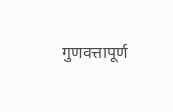गुणवत्तापूर्ण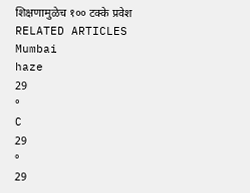शिक्षणामुळेच १०० टक्के प्रवेश
RELATED ARTICLES
Mumbai
haze
29
°
C
29
°
29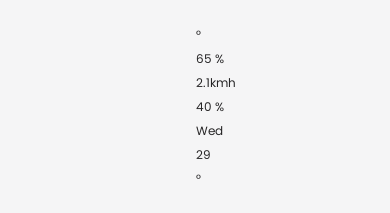°
65 %
2.1kmh
40 %
Wed
29
°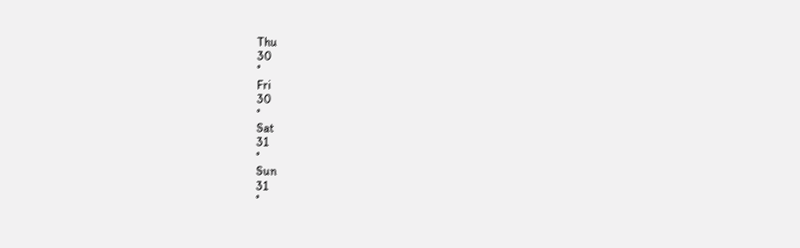Thu
30
°
Fri
30
°
Sat
31
°
Sun
31
°